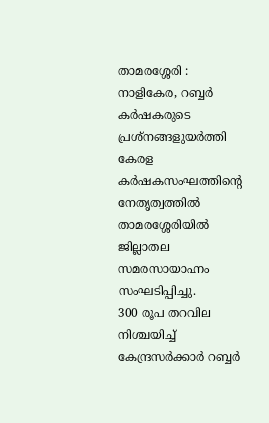താമരശ്ശേരി : നാളികേര, റബ്ബർ കർഷകരുടെ പ്രശ്നങ്ങളുയർത്തി കേരള കർഷകസംഘത്തിന്റെ നേതൃത്വത്തിൽ താമരശ്ശേരിയിൽ ജില്ലാതല സമരസായാഹ്നം സംഘടിപ്പിച്ചു.
300 രൂപ തറവില നിശ്ചയിച്ച് കേന്ദ്രസർക്കാർ റബ്ബർ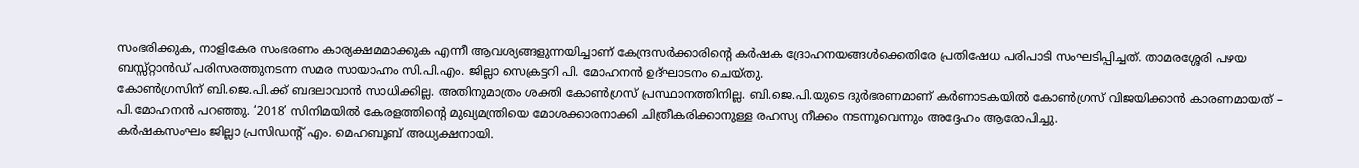സംഭരിക്കുക, നാളികേര സംഭരണം കാര്യക്ഷമമാക്കുക എന്നീ ആവശ്യങ്ങളുന്നയിച്ചാണ് കേന്ദ്രസർക്കാരിന്റെ കർഷക ദ്രോഹനയങ്ങൾക്കെതിരേ പ്രതിഷേധ പരിപാടി സംഘടിപ്പിച്ചത്. താമരശ്ശേരി പഴയ ബസ്സ്റ്റാൻഡ് പരിസരത്തുനടന്ന സമര സായാഹ്നം സി.പി.എം. ജില്ലാ സെക്രട്ടറി പി. മോഹനൻ ഉദ്ഘാടനം ചെയ്തു.
കോൺഗ്രസിന് ബി.ജെ.പി.ക്ക് ബദലാവാൻ സാധിക്കില്ല. അതിനുമാത്രം ശക്തി കോൺഗ്രസ് പ്രസ്ഥാനത്തിനില്ല. ബി.ജെ.പി.യുടെ ദുർഭരണമാണ് കർണാടകയിൽ കോൺഗ്രസ് വിജയിക്കാൻ കാരണമായത് – പി.മോഹനൻ പറഞ്ഞു. ‘2018’ സിനിമയിൽ കേരളത്തിന്റെ മുഖ്യമന്ത്രിയെ മോശക്കാരനാക്കി ചിത്രീകരിക്കാനുള്ള രഹസ്യ നീക്കം നടന്നൂവെന്നും അദ്ദേഹം ആരോപിച്ചു.
കർഷകസംഘം ജില്ലാ പ്രസിഡന്റ് എം. മെഹബൂബ് അധ്യക്ഷനായി.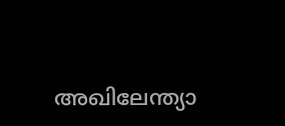അഖിലേന്ത്യാ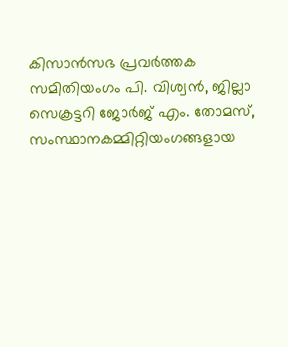കിസാൻസഭ പ്രവർത്തക സമിതിയംഗം പി. വിശ്വൻ, ജില്ലാ സെക്രട്ടറി ജോർജ് എം. തോമസ്, സംസ്ഥാനകമ്മിറ്റിയംഗങ്ങളായ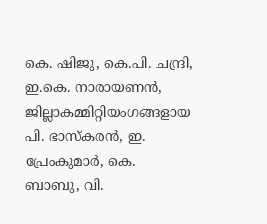കെ. ഷിജു, കെ.പി. ചന്ദ്രി, ഇ.കെ. നാരായണൻ, ജില്ലാകമ്മിറ്റിയംഗങ്ങളായ പി. ഭാസ്കരൻ, ഇ. പ്രേംകുമാർ, കെ. ബാബു, വി.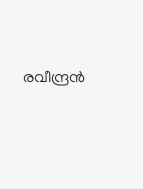രവീന്ദ്രൻ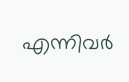എന്നിവർ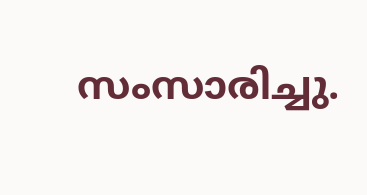സംസാരിച്ചു.